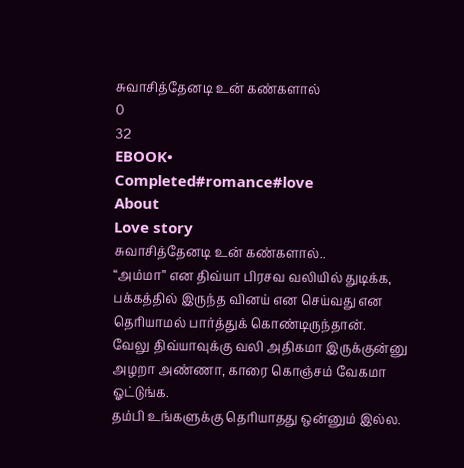சுவாசித்தேனடி உன் கண்களால்
0
32
EBOOK•
Completed#romance#love
About
Love story
சுவாசித்தேனடி உன் கண்களால்..
“அம்மா” என திவ்யா பிரசவ வலியில் துடிக்க, பக்கத்தில் இருந்த வினய் என செய்வது என தெரியாமல் பார்த்துக் கொண்டிருந்தான்.
வேலு திவ்யாவுக்கு வலி அதிகமா இருக்குன்னு அழறா அண்ணா, காரை கொஞ்சம் வேகமா ஓட்டுங்க.
தம்பி உங்களுக்கு தெரியாதது ஒன்னும் இல்ல.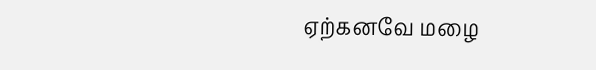ஏற்கனவே மழை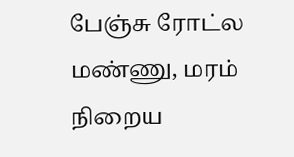பேஞ்சு ரோட்ல மண்ணு, மரம் நிறைய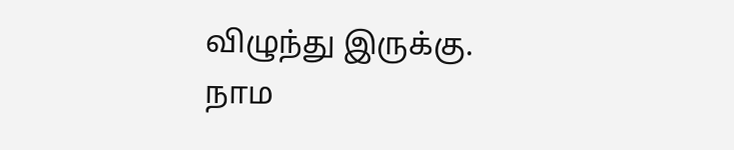விழுந்து இருக்கு.
நாம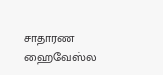சாதாரண ஹைவேஸ்ல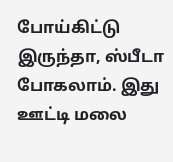போய்கிட்டு இருந்தா, ஸ்பீடா போகலாம். இது ஊட்டி மலை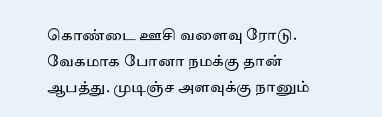கொண்டை ஊசி வளைவு ரோடு.
வேகமாக போனா நமக்கு தான் ஆபத்து. முடிஞ்ச அளவுக்கு நானும்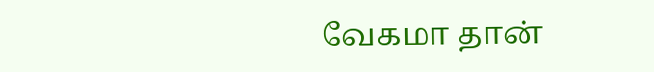வேகமா தான்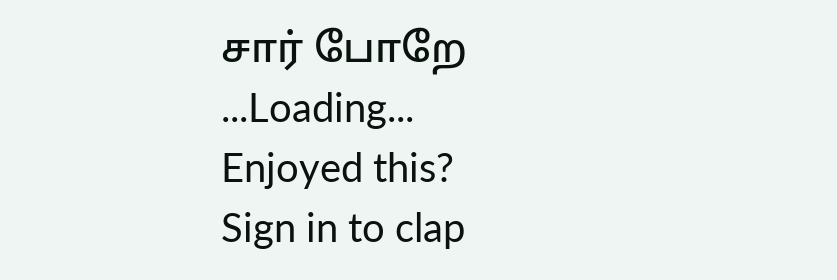சார் போறே
...Loading...
Enjoyed this?
Sign in to clap